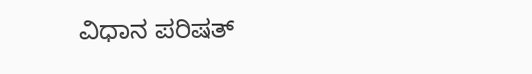ವಿಧಾನ ಪರಿಷತ್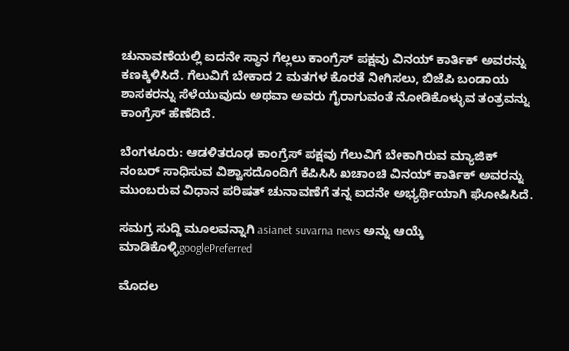ಚುನಾವಣೆಯಲ್ಲಿ ಐದನೇ ಸ್ಥಾನ ಗೆಲ್ಲಲು ಕಾಂಗ್ರೆಸ್ ಪಕ್ಷವು ವಿನಯ್ ಕಾರ್ತಿಕ್ ಅವರನ್ನು ಕಣಕ್ಕಿಳಿಸಿದೆ. ಗೆಲುವಿಗೆ ಬೇಕಾದ 2 ಮತಗಳ ಕೊರತೆ ನೀಗಿಸಲು, ಬಿಜೆಪಿ ಬಂಡಾಯ ಶಾಸಕರನ್ನು ಸೆಳೆಯುವುದು ಅಥವಾ ಅವರು ಗೈರಾಗುವಂತೆ ನೋಡಿಕೊಳ್ಳುವ ತಂತ್ರವನ್ನು ಕಾಂಗ್ರೆಸ್ ಹೆಣೆದಿದೆ.

ಬೆಂಗಳೂರು: ಆಡಳಿತರೂಢ ಕಾಂಗ್ರೆಸ್‌ ಪಕ್ಷವು ಗೆಲುವಿಗೆ ಬೇಕಾಗಿರುವ ಮ್ಯಾಜಿಕ್‌ ನಂಬರ್‌ ಸಾಧಿಸುವ ವಿಶ್ವಾಸದೊಂದಿಗೆ ಕೆಪಿಸಿಸಿ ಖಚಾಂಚಿ ವಿನಯ್‌ ಕಾರ್ತಿಕ್‌ ಅವರನ್ನು ಮುಂಬರುವ ವಿಧಾನ ಪರಿಷತ್‌ ಚುನಾವಣೆಗೆ ತನ್ನ ಐದನೇ ಅಭ್ಯರ್ಥಿಯಾಗಿ ಘೋಷಿಸಿದೆ.

ಸಮಗ್ರ ಸುದ್ದಿ ಮೂಲವನ್ನಾಗಿ asianet suvarna news ಅನ್ನು ಆಯ್ಕೆ ಮಾಡಿಕೊಳ್ಳಿgooglePreferred

ಮೊದಲ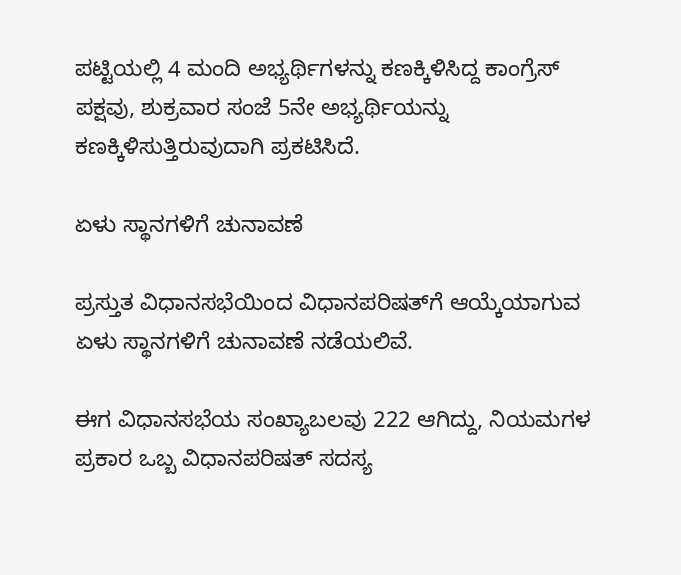ಪಟ್ಟಿಯಲ್ಲಿ 4 ಮಂದಿ ಅಭ್ಯರ್ಥಿಗಳನ್ನು ಕಣಕ್ಕಿಳಿಸಿದ್ದ ಕಾಂಗ್ರೆಸ್ ಪಕ್ಷವು, ಶುಕ್ರವಾರ ಸಂಜೆ 5ನೇ ಅಭ್ಯರ್ಥಿಯನ್ನು ಕಣಕ್ಕಿಳಿಸುತ್ತಿರುವುದಾಗಿ ಪ್ರಕಟಿಸಿದೆ.

ಏಳು ಸ್ಥಾನಗಳಿಗೆ ಚುನಾವಣೆ

ಪ್ರಸ್ತುತ ವಿಧಾನಸಭೆಯಿಂದ ವಿಧಾನಪರಿಷತ್‌ಗೆ ಆಯ್ಕೆಯಾಗುವ ಏಳು ಸ್ಥಾನಗಳಿಗೆ ಚುನಾವಣೆ ನಡೆಯಲಿವೆ.

ಈಗ ವಿಧಾನಸಭೆಯ ಸಂಖ್ಯಾಬಲವು 222 ಆಗಿದ್ದು, ನಿಯಮಗಳ ಪ್ರಕಾರ ಒಬ್ಬ ವಿಧಾನಪರಿಷತ್‌ ಸದಸ್ಯ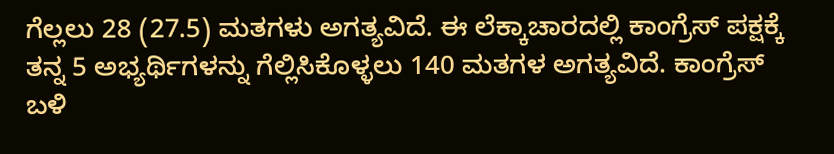ಗೆಲ್ಲಲು 28 (27.5) ಮತಗಳು ಅಗತ್ಯವಿದೆ. ಈ ಲೆಕ್ಕಾಚಾರದಲ್ಲಿ ಕಾಂಗ್ರೆಸ್‌ ಪಕ್ಷಕ್ಕೆ ತನ್ನ 5 ಅಭ್ಯರ್ಥಿಗಳನ್ನು ಗೆಲ್ಲಿಸಿಕೊಳ್ಳಲು 140 ಮತಗಳ ಅಗತ್ಯವಿದೆ. ಕಾಂಗ್ರೆಸ್‌ ಬಳಿ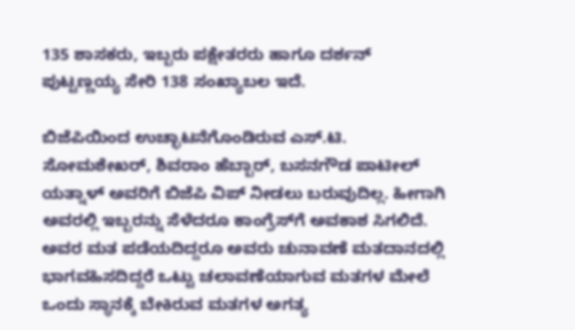135 ಶಾಸಕರು, ಇಬ್ಬರು ಪಕ್ಷೇತರರು ಹಾಗೂ ದರ್ಶನ್‌ ಪುಟ್ಟಣ್ಣಯ್ಯ ಸೇರಿ 138 ಸಂಖ್ಯಾಬಲ ಇದೆ.

ಬಿಜೆಪಿಯಿಂದ ಉಚ್ಛಾಟನೆಗೊಂಡಿರುವ ಎಸ್‌.ಟಿ. ಸೋಮಶೇಖರ್‌, ಶಿವರಾಂ ಹೆಬ್ಬಾರ್‌, ಬಸನಗೌಡ ಪಾಟೀಲ್‌ ಯತ್ನಾಳ್‌ ಅವರಿಗೆ ಬಿಜೆಪಿ ವಿಪ್‌ ನೀಡಲು ಬರುವುದಿಲ್ಲ. ಹೀಗಾಗಿ ಅವರಲ್ಲಿ ಇಬ್ಬರನ್ನು ಸೆಳೆದರೂ ಕಾಂಗ್ರೆಸ್‌ಗೆ ಅವಕಾಶ ಸಿಗಲಿದೆ. ಅವರ ಮತ ಪಡೆಯದಿದ್ದರೂ ಅವರು ಚುನಾವಣೆ ಮತದಾನದಲ್ಲಿ ಭಾಗವಹಿಸದಿದ್ದರೆ ಒಟ್ಟು ಚಲಾವಣೆಯಾಗುವ ಮತಗಳ ಮೇಲೆ ಒಂದು ಸ್ಥಾನಕ್ಕೆ ಬೇಕಿರುವ ಮತಗಳ ಅಗತ್ಯ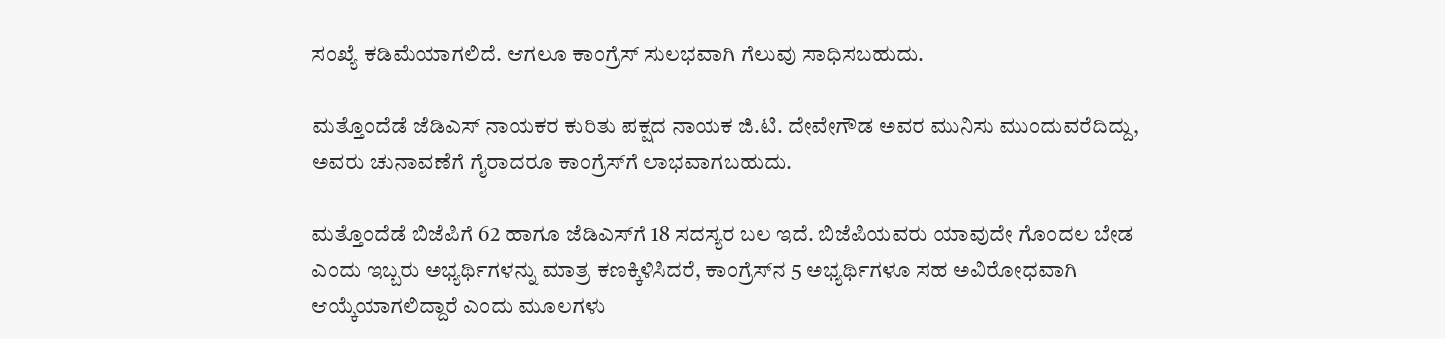ಸಂಖ್ಯೆ ಕಡಿಮೆಯಾಗಲಿದೆ. ಆಗಲೂ ಕಾಂಗ್ರೆಸ್‌ ಸುಲಭವಾಗಿ ಗೆಲುವು ಸಾಧಿಸಬಹುದು.

ಮತ್ತೊಂದೆಡೆ ಜೆಡಿಎಸ್‌ ನಾಯಕರ ಕುರಿತು ಪಕ್ಷದ ನಾಯಕ ಜಿ.ಟಿ. ದೇವೇಗೌಡ ಅವರ ಮುನಿಸು ಮುಂದುವರೆದಿದ್ದು, ಅವರು ಚುನಾವಣೆಗೆ ಗೈರಾದರೂ ಕಾಂಗ್ರೆಸ್‌ಗೆ ಲಾಭವಾಗಬಹುದು.

ಮತ್ತೊಂದೆಡೆ ಬಿಜೆಪಿಗೆ 62 ಹಾಗೂ ಜೆಡಿಎಸ್‌ಗೆ 18 ಸದಸ್ಯರ ಬಲ ಇದೆ. ಬಿಜೆಪಿಯವರು ಯಾವುದೇ ಗೊಂದಲ ಬೇಡ ಎಂದು ಇಬ್ಬರು ಅಭ್ಯರ್ಥಿಗಳನ್ನು ಮಾತ್ರ ಕಣಕ್ಕಿಳಿಸಿದರೆ, ಕಾಂಗ್ರೆಸ್‌ನ 5 ಅಭ್ಯರ್ಥಿಗಳೂ ಸಹ ಅವಿರೋಧವಾಗಿ ಆಯ್ಕೆಯಾಗಲಿದ್ದಾರೆ ಎಂದು ಮೂಲಗಳು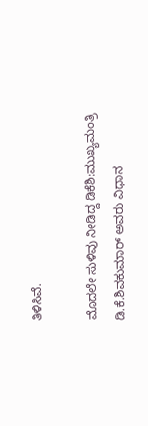ತಿಳಿಸಿವೆ.

ಮೊದಲೇ ಸುಳಿವು ನೀಡಿದ್ದ ಡಿಕೆಶಿ:ಮುಖ್ಯಮಂತ್ರಿ ಡಿ.ಕೆ.ಶಿವಕುಮಾರ್‌ ಅವರು ವಿಧಾನ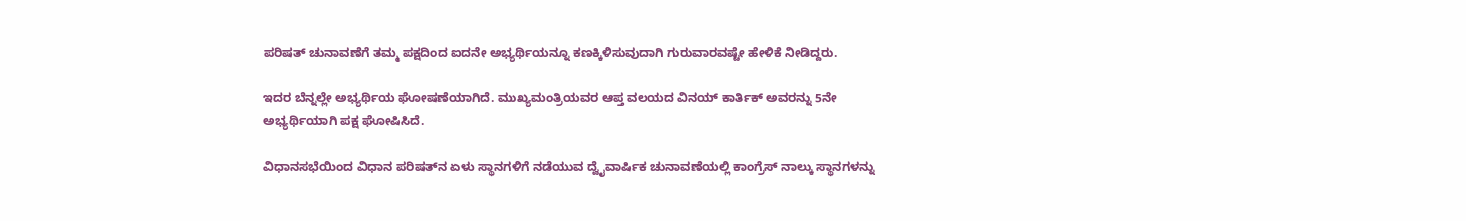ಪರಿಷತ್‌ ಚುನಾವಣೆಗೆ ತಮ್ಮ ಪಕ್ಷದಿಂದ ಐದನೇ ಅಭ್ಯರ್ಥಿಯನ್ನೂ ಕಣಕ್ಕಿಳಿಸುವುದಾಗಿ ಗುರುವಾರವಷ್ಟೇ ಹೇಳಿಕೆ ನೀಡಿದ್ದರು.

ಇದರ ಬೆನ್ನಲ್ಲೇ ಅಭ್ಯರ್ಥಿಯ ಘೋಷಣೆಯಾಗಿದೆ. ಮುಖ್ಯಮಂತ್ರಿಯವರ ಆಪ್ತ ವಲಯದ ವಿನಯ್‌ ಕಾರ್ತಿಕ್‌ ಅವರನ್ನು 5ನೇ ಅಭ್ಯರ್ಥಿಯಾಗಿ ಪಕ್ಷ ಘೋಷಿಸಿದೆ.

ವಿಧಾನಸಭೆಯಿಂದ ವಿಧಾನ ಪರಿಷತ್‌ನ ಏಳು ಸ್ಥಾನಗಳಿಗೆ ನಡೆಯುವ ದ್ವೈವಾರ್ಷಿಕ ಚುನಾವಣೆಯಲ್ಲಿ ಕಾಂಗ್ರೆಸ್‌ ನಾಲ್ಕು ಸ್ಥಾನಗಳನ್ನು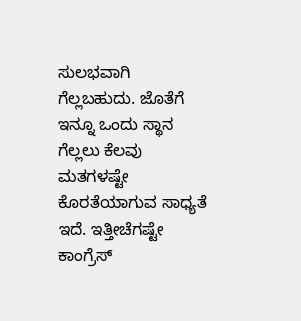ಸುಲಭವಾಗಿ ಗೆಲ್ಲಬಹುದು. ಜೊತೆಗೆ ಇನ್ನೂ ಒಂದು ಸ್ಥಾನ ಗೆಲ್ಲಲು ಕೆಲವು ಮತಗಳಷ್ಟೇ ಕೊರತೆಯಾಗುವ ಸಾಧ್ಯತೆ ಇದೆ. ಇತ್ತೀಚೆಗಷ್ಟೇ ಕಾಂಗ್ರೆಸ್‌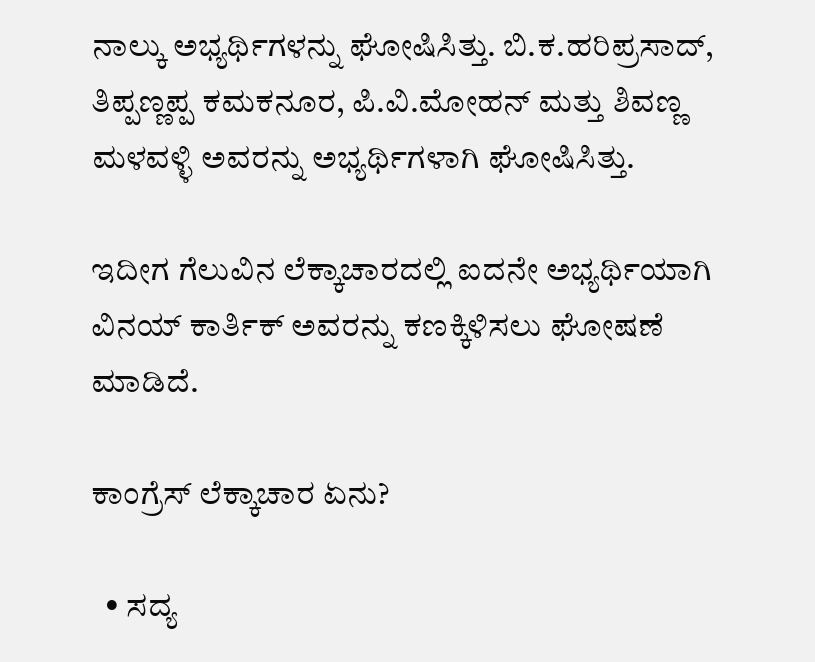ನಾಲ್ಕು ಅಭ್ಯರ್ಥಿಗಳನ್ನು ಘೋಷಿಸಿತ್ತು. ಬಿ.ಕ.ಹರಿಪ್ರಸಾದ್‌, ತಿಪ್ಪಣ್ಣಪ್ಪ ಕಮಕನೂರ, ಪಿ.ವಿ.ಮೋಹನ್‌ ಮತ್ತು ಶಿವಣ್ಣ ಮಳವಳ್ಳಿ ಅವರನ್ನು ಅಭ್ಯರ್ಥಿಗಳಾಗಿ ಘೋಷಿಸಿತ್ತು.

ಇದೀಗ ಗೆಲುವಿನ ಲೆಕ್ಕಾಚಾರದಲ್ಲಿ ಐದನೇ ಅಭ್ಯರ್ಥಿಯಾಗಿ ವಿನಯ್‌ ಕಾರ್ತಿಕ್‌ ಅವರನ್ನು ಕಣಕ್ಕಿಳಿಸಲು ಘೋಷಣೆ ಮಾಡಿದೆ.

ಕಾಂಗ್ರೆಸ್‌ ಲೆಕ್ಕಾಚಾರ ಏನು?

  • ಸದ್ಯ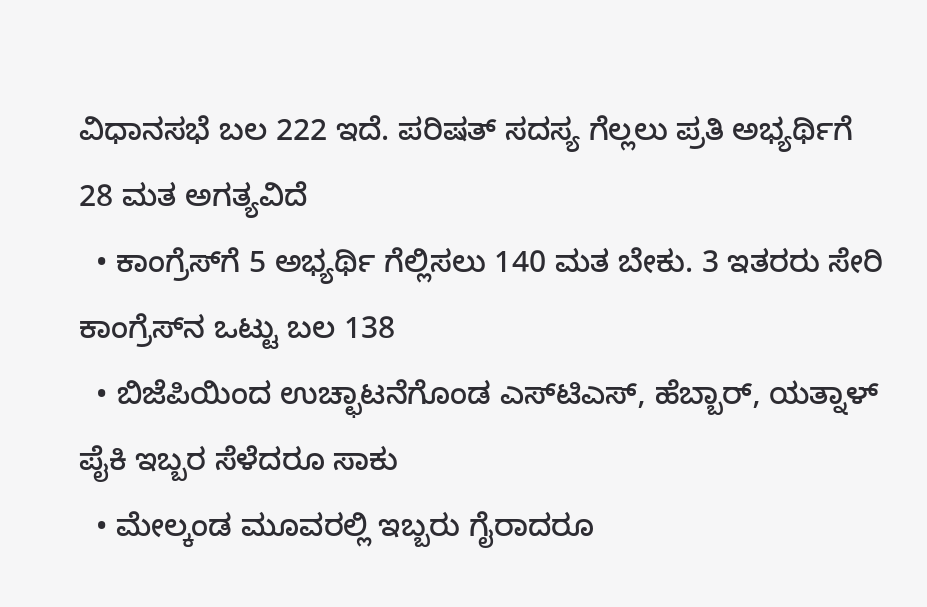ವಿಧಾನಸಭೆ ಬಲ 222 ಇದೆ. ಪರಿಷತ್‌ ಸದಸ್ಯ ಗೆಲ್ಲಲು ಪ್ರತಿ ಅಭ್ಯರ್ಥಿಗೆ 28 ಮತ ಅಗತ್ಯವಿದೆ
  • ಕಾಂಗ್ರೆಸ್‌ಗೆ 5 ಅಭ್ಯರ್ಥಿ ಗೆಲ್ಲಿಸಲು 140 ಮತ ಬೇಕು. 3 ಇತರರು ಸೇರಿ ಕಾಂಗ್ರೆಸ್‌ನ ಒಟ್ಟು ಬಲ 138
  • ಬಿಜೆಪಿಯಿಂದ ಉಚ್ಛಾಟನೆಗೊಂಡ ಎಸ್‌ಟಿಎಸ್‌, ಹೆಬ್ಬಾರ್‌, ಯತ್ನಾಳ್‌ ಪೈಕಿ ಇಬ್ಬರ ಸೆಳೆದರೂ ಸಾಕು
  • ಮೇಲ್ಕಂಡ ಮೂವರಲ್ಲಿ ಇಬ್ಬರು ಗೈರಾದರೂ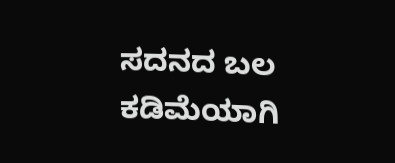ಸದನದ ಬಲ ಕಡಿಮೆಯಾಗಿ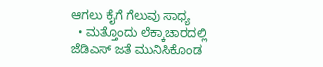ಆಗಲು ಕೈಗೆ ಗೆಲುವು ಸಾಧ್ಯ
  • ಮತ್ತೊಂದು ಲೆಕ್ಕಾಚಾರದಲ್ಲಿ ಜೆಡಿಎಸ್‌ ಜತೆ ಮುನಿಸಿಕೊಂಡ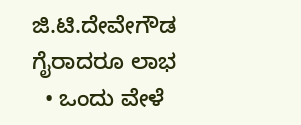ಜಿ.ಟಿ.ದೇವೇಗೌಡ ಗೈರಾದರೂ ಲಾಭ
  • ಒಂದು ವೇಳೆ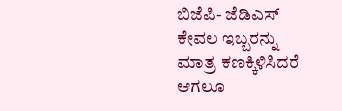ಬಿಜೆಪಿ- ಜೆಡಿಎಸ್‌ ಕೇವಲ ಇಬ್ಬರನ್ನು ಮಾತ್ರ ಕಣಕ್ಕಿಳಿಸಿದರೆ ಆಗಲೂ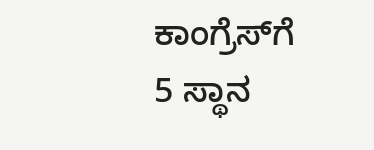ಕಾಂಗ್ರೆಸ್‌ಗೆ 5 ಸ್ಥಾನ